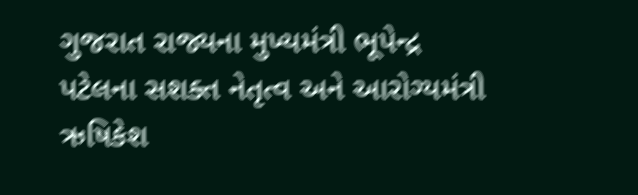ગુજરાત રાજ્યના મુખ્યમંત્રી ભૂપેન્દ્ર પટેલના સશક્ત નેતૃત્વ અને આરોગ્યમંત્રી ઋષિકેશ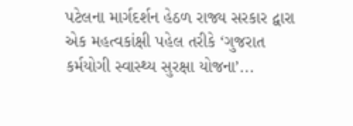પટેલના માર્ગદર્શન હેઠળ રાજ્ય સરકાર દ્વારા એક મહત્વકાંક્ષી પહેલ તરીકે ‘ગુજરાત કર્મયોગી સ્વાસ્થ્ય સુરક્ષા યોજના’...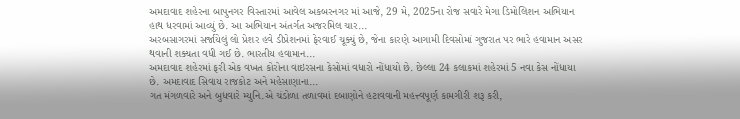અમદાવાદ શહેરના બાપુનગર વિસ્તારમાં આવેલ અકબરનગર માં આજે, 29 મે, 2025ના રોજ સવારે મેગા ડિમોલિશન અભિયાન હાથ ધરવામાં આવ્યું છે. આ અભિયાન અંતર્ગત અજરમિલ ચાર...
અરબસાગરમાં સર્જાયેલું લો પ્રેશર હવે ડીપ્રેશનમાં ફેરવાઈ ચૂક્યું છે, જેના કારણે આગામી દિવસોમાં ગુજરાત પર ભારે હવામાન અસર થવાની શક્યતા વધી ગઈ છે. ભારતીય હવામાન...
અમદાવાદ શહેરમાં ફરી એક વખત કોરોના વાઇરસના કેસોમાં વધારો નોંધાયો છે. છેલ્લા 24 કલાકમાં શહેરમાં 5 નવા કેસ નોંધાયા છે. અમદાવાદ સિવાય રાજકોટ અને મહેસાણાના...
ગત મંગળવારે અને બુધવારે મ્યુનિ.એ ચંડોળા તળાવમાં દબાણોને હટાવવાની મહત્ત્વપૂર્ણ કામગીરી શરૂ કરી,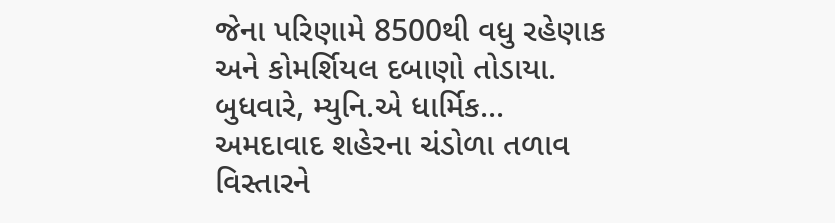જેના પરિણામે 8500થી વધુ રહેણાક અને કોમર્શિયલ દબાણો તોડાયા. બુધવારે, મ્યુનિ.એ ધાર્મિક...
અમદાવાદ શહેરના ચંડોળા તળાવ વિસ્તારને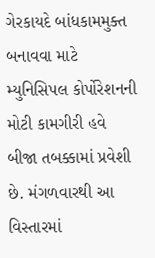ગેરકાયદે બાંધકામમુક્ત બનાવવા માટે મ્યુનિસિપલ કોર્પોરેશનની મોટી કામગીરી હવે બીજા તબક્કામાં પ્રવેશી છે. મંગળવારથી આ વિસ્તારમાં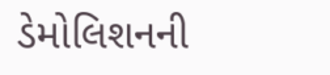ડેમોલિશનની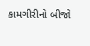કામગીરીનો બીજો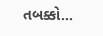તબક્કો...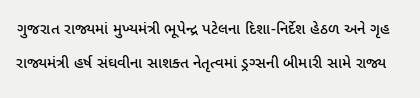ગુજરાત રાજ્યમાં મુખ્યમંત્રી ભૂપેન્દ્ર પટેલના દિશા-નિર્દેશ હેઠળ અને ગૃહ રાજ્યમંત્રી હર્ષ સંઘવીના સાશક્ત નેતૃત્વમાં ડ્રગ્સની બીમારી સામે રાજ્ય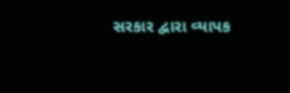સરકાર દ્વારા વ્યાપક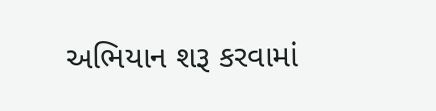અભિયાન શરૂ કરવામાં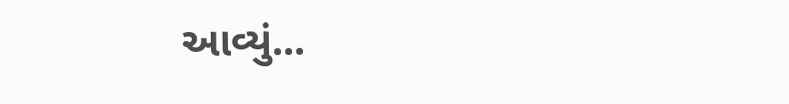આવ્યું...